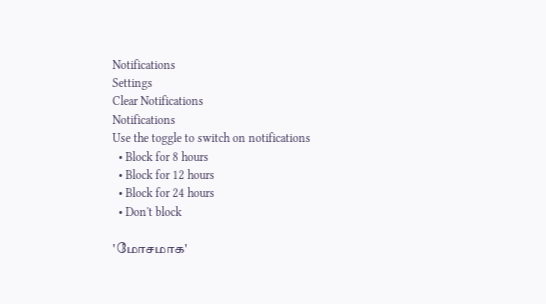Notifications
Settings
Clear Notifications
Notifications
Use the toggle to switch on notifications
  • Block for 8 hours
  • Block for 12 hours
  • Block for 24 hours
  • Don't block

'மோசமாக'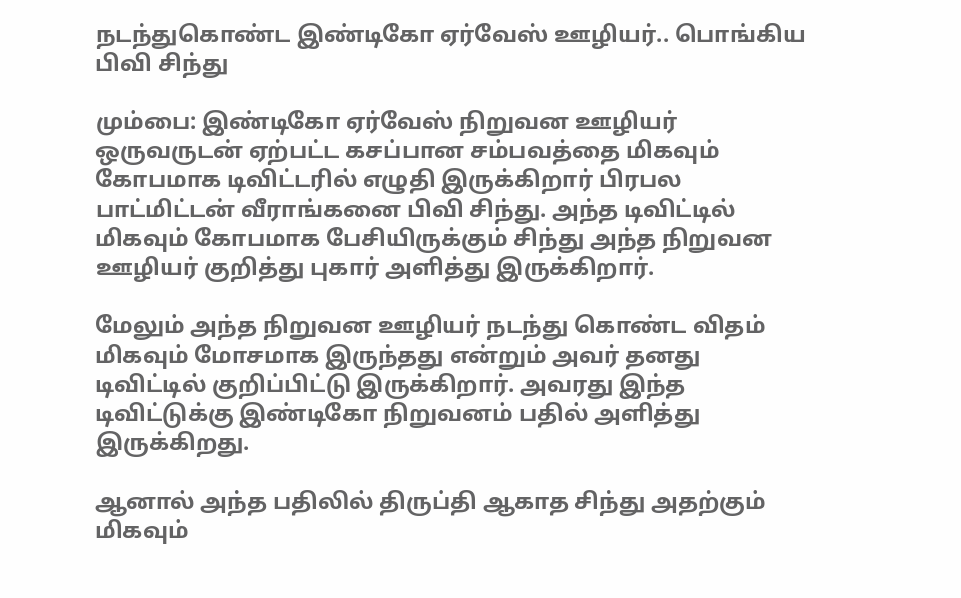நடந்துகொண்ட இண்டிகோ ஏர்வேஸ் ஊழியர்.. பொங்கிய பிவி சிந்து

மும்பை: இண்டிகோ ஏர்வேஸ் நிறுவன ஊழியர் ஒருவருடன் ஏற்பட்ட கசப்பான சம்பவத்தை மிகவும் கோபமாக டிவிட்டரில் எழுதி இருக்கிறார் பிரபல பாட்மிட்டன் வீராங்கனை பிவி சிந்து. அந்த டிவிட்டில் மிகவும் கோபமாக பேசியிருக்கும் சிந்து அந்த நிறுவன ஊழியர் குறித்து புகார் அளித்து இருக்கிறார்.

மேலும் அந்த நிறுவன ஊழியர் நடந்து கொண்ட விதம் மிகவும் மோசமாக இருந்தது என்றும் அவர் தனது டிவிட்டில் குறிப்பிட்டு இருக்கிறார். அவரது இந்த டிவிட்டுக்கு இண்டிகோ நிறுவனம் பதில் அளித்து இருக்கிறது.

ஆனால் அந்த பதிலில் திருப்தி ஆகாத சிந்து அதற்கும் மிகவும்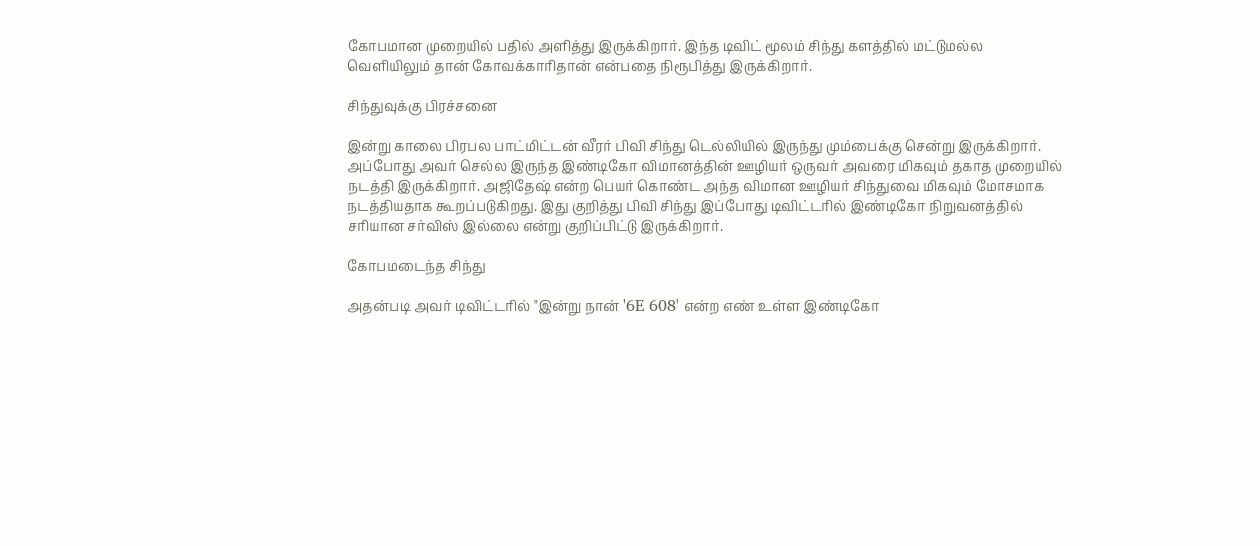கோபமான முறையில் பதில் அளித்து இருக்கிறார். இந்த டிவிட் மூலம் சிந்து களத்தில் மட்டுமல்ல வெளியிலும் தான் கோவக்காரிதான் என்பதை நிரூபித்து இருக்கிறார்.

சிந்துவுக்கு பிரச்சனை

இன்று காலை பிரபல பாட்மிட்டன் வீரர் பிவி சிந்து டெல்லியில் இருந்து மும்பைக்கு சென்று இருக்கிறார். அப்போது அவர் செல்ல இருந்த இண்டிகோ விமானத்தின் ஊழியர் ஒருவர் அவரை மிகவும் தகாத முறையில் நடத்தி இருக்கிறார். அஜிதேஷ் என்ற பெயர் கொண்ட அந்த விமான ஊழியர் சிந்துவை மிகவும் மோசமாக நடத்தியதாக கூறப்படுகிறது. இது குறித்து பிவி சிந்து இப்போது டிவிட்டரில் இண்டிகோ நிறுவனத்தில் சரியான சர்விஸ் இல்லை என்று குறிப்பிட்டு இருக்கிறார்.

கோபமடைந்த சிந்து

அதன்படி அவர் டிவிட்டரில் "இன்று நான் '6E 608' என்ற எண் உள்ள இண்டிகோ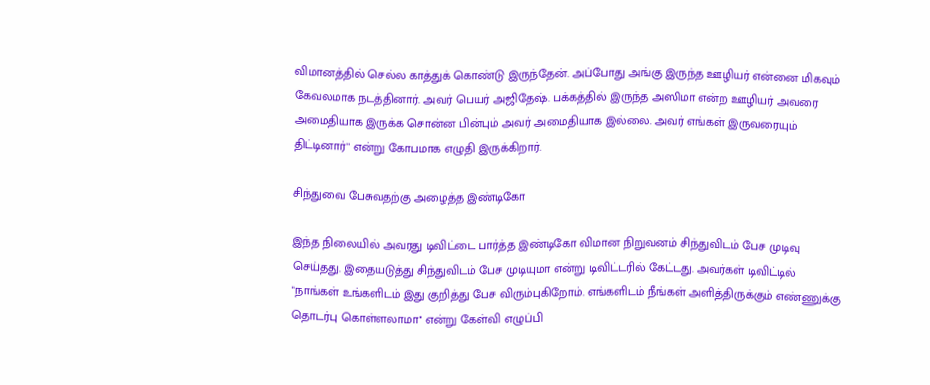விமானத்தில் செல்ல காத்துக் கொண்டு இருந்தேன். அப்போது அங்கு இருந்த ஊழியர் என்னை மிகவும் கேவலமாக நடத்தினார். அவர் பெயர் அஜிதேஷ். பக்கத்தில் இருந்த அஸிமா என்ற ஊழியர் அவரை அமைதியாக இருக்க சொன்ன பின்பும் அவர் அமைதியாக இல்லை. அவர் எங்கள் இருவரையும் திட்டினார்'' என்று கோபமாக எழுதி இருக்கிறார்.

சிந்துவை பேசுவதற்கு அழைத்த இண்டிகோ

இந்த நிலையில் அவரது டிவிட்டை பார்த்த இண்டிகோ விமான நிறுவனம் சிந்துவிடம் பேச முடிவு செய்தது. இதையடுத்து சிந்துவிடம் பேச முடியுமா என்று டிவிட்டரில் கேட்டது. அவர்கள் டிவிட்டில் "நாங்கள் உங்களிடம் இது குறித்து பேச விரும்புகிறோம். எங்களிடம் நீங்கள் அளித்திருக்கும் எண்ணுக்கு தொடர்பு கொள்ளலாமா'' என்று கேள்வி எழுப்பி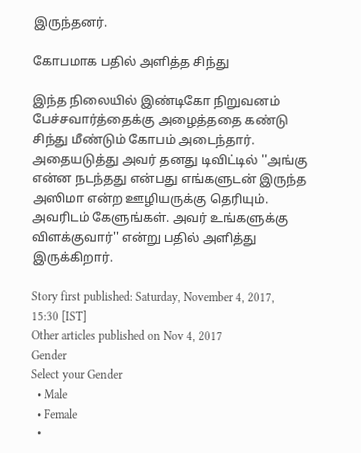இருந்தனர்.

கோபமாக பதில் அளித்த சிந்து

இந்த நிலையில் இண்டிகோ நிறுவனம் பேச்சவார்த்தைக்கு அழைத்ததை கண்டு சிந்து மீண்டும் கோபம் அடைந்தார். அதையடுத்து அவர் தனது டிவிட்டில் ''அங்கு என்ன நடந்தது என்பது எங்களுடன் இருந்த அஸிமா என்ற ஊழியருக்கு தெரியும். அவரிடம் கேளுங்கள். அவர் உங்களுக்கு விளக்குவார்'' என்று பதில் அளித்து இருக்கிறார்.

Story first published: Saturday, November 4, 2017, 15:30 [IST]
Other articles published on Nov 4, 2017
Gender
Select your Gender
  • Male
  • Female
  •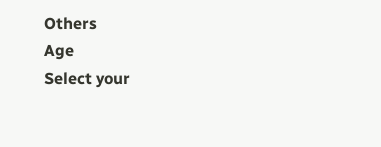Others
Age
Select your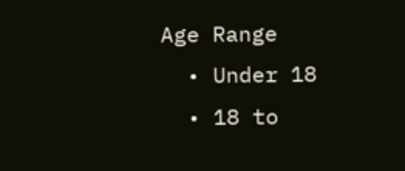Age Range
  • Under 18
  • 18 to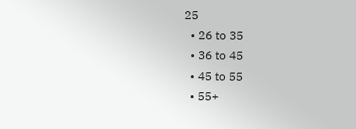25
  • 26 to 35
  • 36 to 45
  • 45 to 55
  • 55+